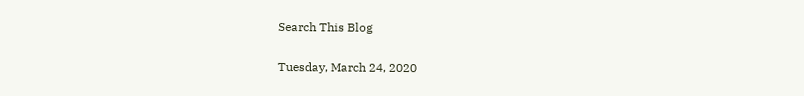Search This Blog

Tuesday, March 24, 2020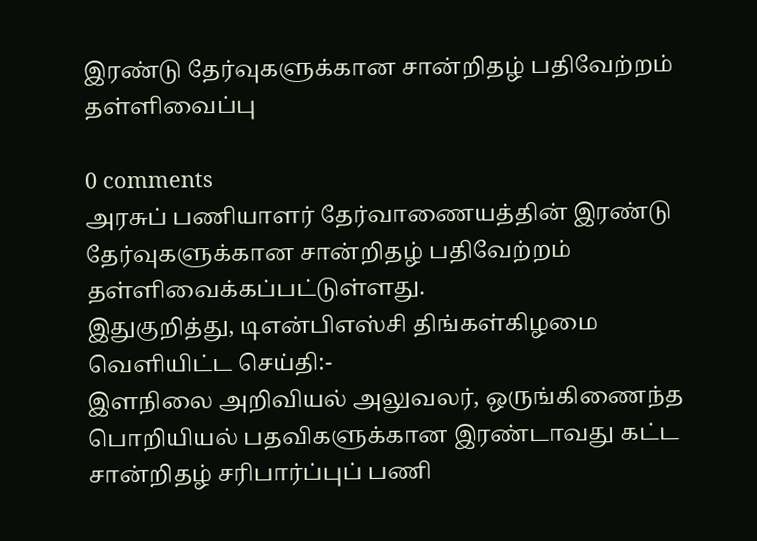இரண்டு தேர்வுகளுக்கான சான்றிதழ் பதிவேற்றம் தள்ளிவைப்பு

0 comments
அரசுப் பணியாளர் தேர்வாணையத்தின் இரண்டு தேர்வுகளுக்கான சான்றிதழ் பதிவேற்றம் தள்ளிவைக்கப்பட்டுள்ளது.
இதுகுறித்து, டிஎன்பிஎஸ்சி திங்கள்கிழமை வெளியிட்ட செய்தி:-
இளநிலை அறிவியல் அலுவலர், ஒருங்கிணைந்த பொறியியல் பதவிகளுக்கான இரண்டாவது கட்ட சான்றிதழ் சரிபார்ப்புப் பணி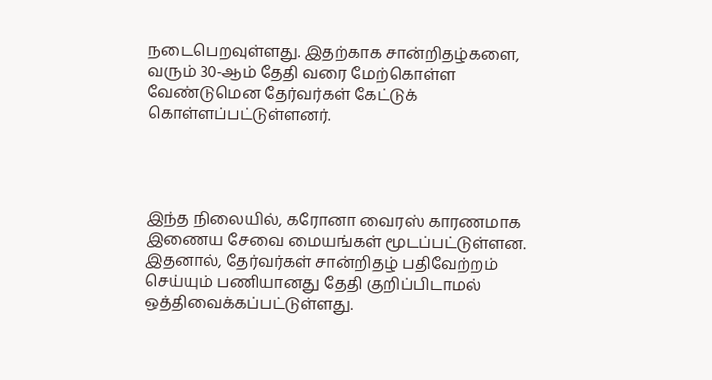நடைபெறவுள்ளது. இதற்காக சான்றிதழ்களை, வரும் 30-ஆம் தேதி வரை மேற்கொள்ள வேண்டுமென தேர்வர்கள் கேட்டுக் கொள்ளப்பட்டுள்ளனர்.




இந்த நிலையில், கரோனா வைரஸ் காரணமாக இணைய சேவை மையங்கள் மூடப்பட்டுள்ளன. இதனால், தேர்வர்கள் சான்றிதழ் பதிவேற்றம் செய்யும் பணியானது தேதி குறிப்பிடாமல் ஒத்திவைக்கப்பட்டுள்ளது.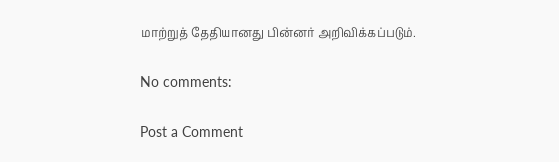மாற்றுத் தேதியானது பின்னர் அறிவிக்கப்படும்.

No comments:

Post a Comment